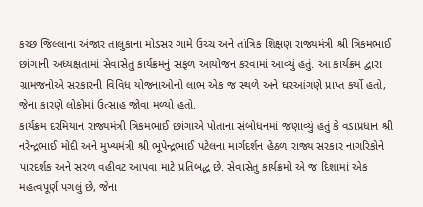કચ્છ જિલ્લાના અંજાર તાલુકાના મોડસર ગામે ઉચ્ચ અને તાંત્રિક શિક્ષણ રાજ્યમંત્રી શ્રી ત્રિકમભાઈ છાંગાની અધ્યક્ષતામાં સેવાસેતુ કાર્યક્રમનું સફળ આયોજન કરવામાં આવ્યું હતું. આ કાર્યક્રમ દ્વારા ગ્રામજનોએ સરકારની વિવિધ યોજનાઓનો લાભ એક જ સ્થળે અને ઘરઆંગણે પ્રાપ્ત કર્યો હતો, જેના કારણે લોકોમાં ઉત્સાહ જોવા મળ્યો હતો.
કાર્યક્રમ દરમિયાન રાજ્યમંત્રી ત્રિકમભાઈ છાંગાએ પોતાના સંબોધનમાં જણાવ્યું હતું કે વડાપ્રધાન શ્રી નરેન્દ્રભાઈ મોદી અને મુખ્યમંત્રી શ્રી ભૂપેન્દ્રભાઈ પટેલના માર્ગદર્શન હેઠળ રાજ્ય સરકાર નાગરિકોને પારદર્શક અને સરળ વહીવટ આપવા માટે પ્રતિબદ્ધ છે. સેવાસેતુ કાર્યક્રમો એ જ દિશામાં એક મહત્વપૂર્ણ પગલું છે, જેના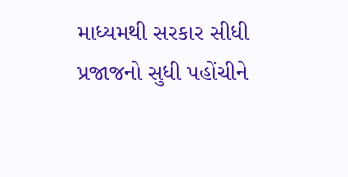માધ્યમથી સરકાર સીધી પ્રજાજનો સુધી પહોંચીને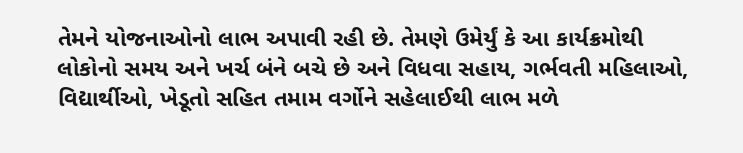તેમને યોજનાઓનો લાભ અપાવી રહી છે. તેમણે ઉમેર્યું કે આ કાર્યક્રમોથી લોકોનો સમય અને ખર્ચ બંને બચે છે અને વિધવા સહાય, ગર્ભવતી મહિલાઓ, વિદ્યાર્થીઓ, ખેડૂતો સહિત તમામ વર્ગોને સહેલાઈથી લાભ મળે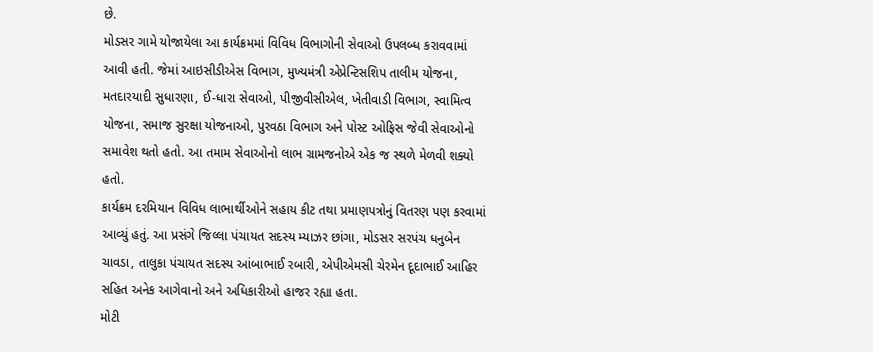છે.
મોડસર ગામે યોજાયેલા આ કાર્યક્રમમાં વિવિધ વિભાગોની સેવાઓ ઉપલબ્ધ કરાવવામાં આવી હતી. જેમાં આઇસીડીએસ વિભાગ, મુખ્યમંત્રી એપ્રેન્ટિસશિપ તાલીમ યોજના, મતદારયાદી સુધારણા, ઈ-ધારા સેવાઓ, પીજીવીસીએલ, ખેતીવાડી વિભાગ, સ્વામિત્વ યોજના, સમાજ સુરક્ષા યોજનાઓ, પુરવઠા વિભાગ અને પોસ્ટ ઓફિસ જેવી સેવાઓનો સમાવેશ થતો હતો. આ તમામ સેવાઓનો લાભ ગ્રામજનોએ એક જ સ્થળે મેળવી શક્યો હતો.
કાર્યક્રમ દરમિયાન વિવિધ લાભાર્થીઓને સહાય કીટ તથા પ્રમાણપત્રોનું વિતરણ પણ કરવામાં આવ્યું હતું. આ પ્રસંગે જિલ્લા પંચાયત સદસ્ય મ્યાઝર છાંગા, મોડસર સરપંચ ધનુબેન ચાવડા, તાલુકા પંચાયત સદસ્ય આંબાભાઈ રબારી, એપીએમસી ચેરમેન દૂદાભાઈ આહિર સહિત અનેક આગેવાનો અને અધિકારીઓ હાજર રહ્યા હતા.
મોટી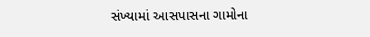સંખ્યામાં આસપાસના ગામોના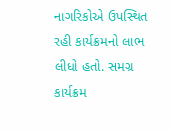નાગરિકોએ ઉપસ્થિત રહી કાર્યક્રમનો લાભ લીધો હતો. સમગ્ર કાર્યક્રમ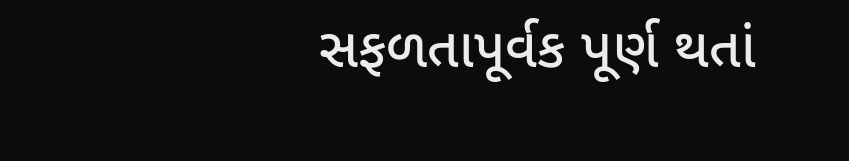સફળતાપૂર્વક પૂર્ણ થતાં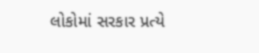લોકોમાં સરકાર પ્રત્યે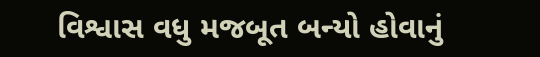વિશ્વાસ વધુ મજબૂત બન્યો હોવાનું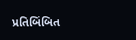પ્રતિબિંબિત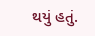થયું હતું.